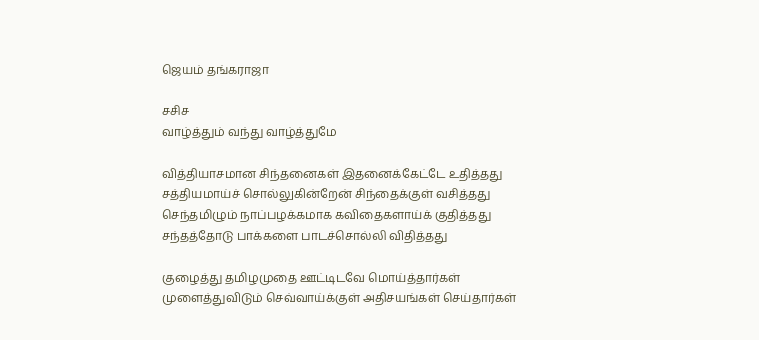ஜெயம் தங்கராஜா

சசிச
வாழ்த்தும் வந்து வாழ்த்துமே

வித்தியாசமான சிந்தனைகள் இதனைக்கேட்டே உதித்தது
சத்தியமாய்ச் சொல்லுகின்றேன் சிந்தைக்குள் வசித்தது
செந்தமிழும் நாப்பழக்கமாக கவிதைகளாய்க் குதித்தது
சந்தத்தோடு பாக்களை பாடச்சொல்லி விதித்தது

குழைத்து தமிழமுதை ஊட்டிடவே மொய்த்தார்கள்
முளைத்துவிடும் செவ்வாய்க்குள் அதிசயங்கள் செய்தார்கள்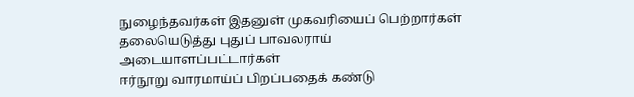நுழைந்தவர்கள் இதனுள் முகவரியைப் பெற்றார்கள்
தலையெடுத்து புதுப் பாவலராய் அடையாளப்பட்டார்கள்
ஈர்நூறு வாரமாய்ப் பிறப்பதைக் கண்டு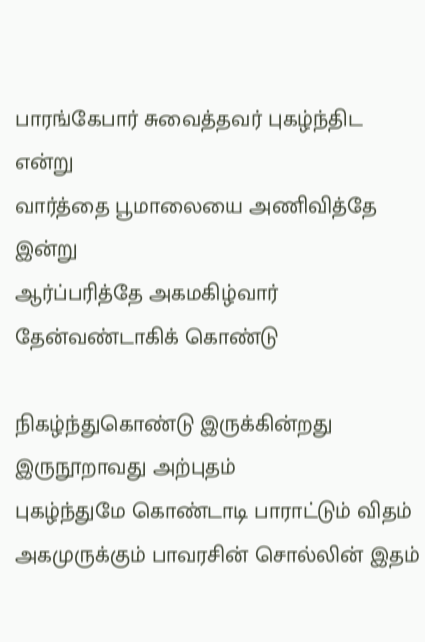பாரங்கேபார் சுவைத்தவர் புகழ்ந்திட என்று
வார்த்தை பூமாலையை அணிவித்தே இன்று
ஆர்ப்பரித்தே அகமகிழ்வார் தேன்வண்டாகிக் கொண்டு

நிகழ்ந்துகொண்டு இருக்கின்றது இருநூறாவது அற்புதம்
புகழ்ந்துமே கொண்டாடி பாராட்டும் விதம்
அகமுருக்கும் பாவரசின் சொல்லின் இதம்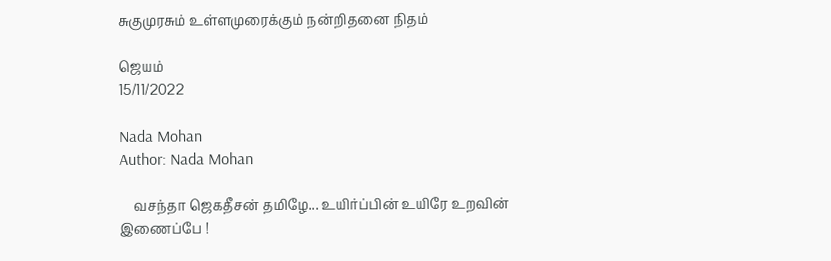சுகுமுரசும் உள்ளமுரைக்கும் நன்றிதனை நிதம்

ஜெயம்
15/11/2022

Nada Mohan
Author: Nada Mohan

    வசந்தா ஜெகதீசன் தமிழே... உயிர்ப்பின் உயிரே உறவின் இணைப்பே !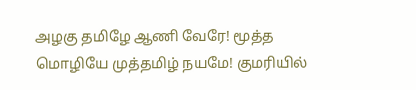அழகு தமிழே ஆணி வேரே! மூத்த மொழியே முத்தமிழ் நயமே! குமரியில்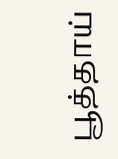பூத்தாய்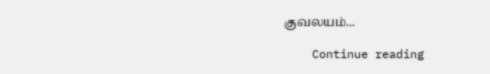குவலயம்...

    Continue reading